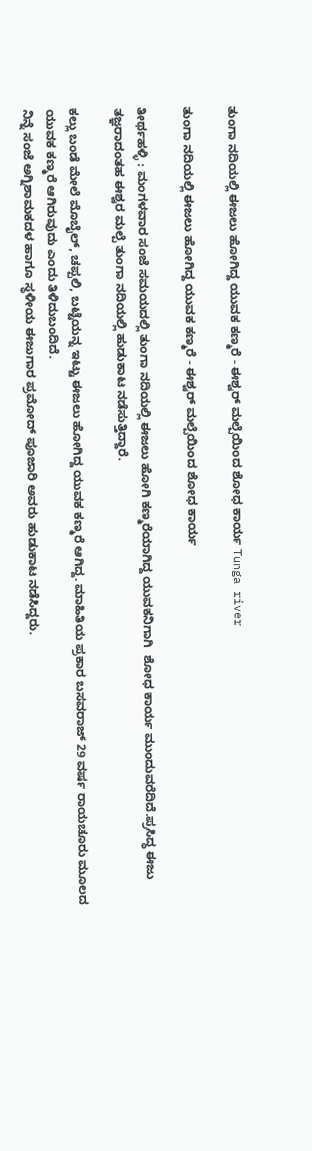ತುಂಗಾ ನದಿಯಲ್ಲಿ ಈಜಲು ಹೋಗಿದ್ದ ಯುವಕ ಕಣ್ಮರೆ - ಈಶ್ವರ್ ಮಲ್ಪೆಯಿಂದ ಶೋಧ ಕಾರ್ಯ Tunga river

ತುಂಗಾ ನದಿಯಲ್ಲಿ ಈಜಲು ಹೋಗಿದ್ದ ಯುವಕ ಕಣ್ಮರೆ - ಈಶ್ವರ್ ಮಲ್ಪೆಯಿಂದ ಶೋಧ ಕಾರ್ಯ

ತೀರ್ಥಹಳ್ಳಿ : ಮಂಗಳವಾರ ಸಂಜೆ ಸಮಯದಲ್ಲಿ ತುಂಗಾ ನದಿಯಲ್ಲಿ ಈಜಲು ಹೋಗಿ ಕಣ್ಮರೆಯಾಗಿದ್ದ ಯುವಕನಿಗಾಗಿ  ಶೋಧ ಕಾರ್ಯ ಮುಂದುವರೆದಿದೆ.ಪ್ರಸಿದ್ಧ ಈಜು ತಜ್ಞರಾದಂತಹ ಈಶ್ವರ ಮಲ್ಪೆ ತುಂಗಾ ನದಿಯಲ್ಲಿ ಹುಡುಕಾಟ ನಡೆಸುತ್ತಿದ್ದಾರೆ.

ಕಲ್ಲು ಬಂಡೆ ಮೇಲೆ ಮೊಬೈಲ್, ಚಪ್ಪಲಿ, ಬಟ್ಟೆಯನ್ನ ಇಟ್ಟು ಈಜಲು ಹೋಗಿದ್ದ ಯುವಕ ಕಣ್ಮರೆ ಆಗಿದ್ದ. ಮಾಹಿತಿಯ ಪ್ರಕಾರ ಬಸವರಾಜ್ 29 ವರ್ಷ ರಾಯಚೂರು ಮೂಲದ ಯುವಕ ಕಣ್ಮರೆ ಆಗಿರುವುದು ಎಂದು ತಿಳಿದುಬಂದಿದೆ.
ನಿನ್ನೆ ಸಂಜೆ ಅಗ್ನಿಶಾಮಕದಳ ಹಾಗೂ ಸ್ಥಳೀಯ ಈಜುಗಾರ ಪ್ರಮೋದ್ ಪೂಜಾರಿ ಅವರು ಹುಡುಕಾಟ ನಡೆಸಿದ್ದರು.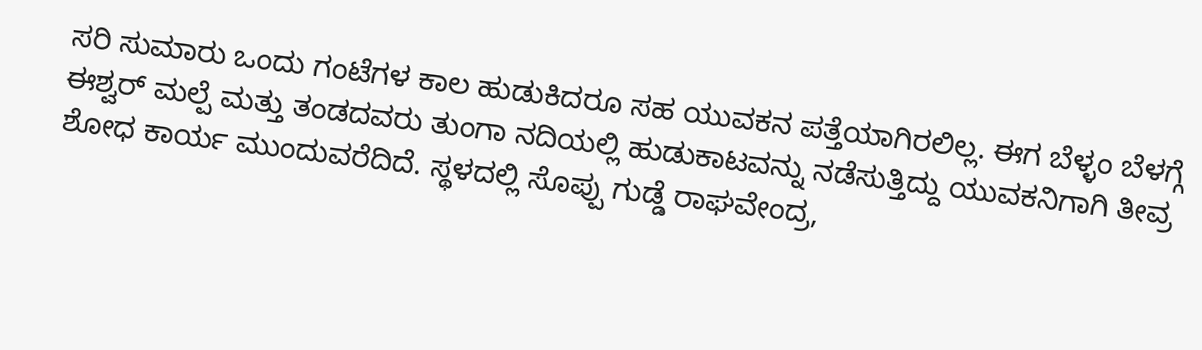ಸರಿ ಸುಮಾರು ಒಂದು ಗಂಟೆಗಳ ಕಾಲ ಹುಡುಕಿದರೂ ಸಹ ಯುವಕನ ಪತ್ತೆಯಾಗಿರಲಿಲ್ಲ. ಈಗ ಬೆಳ್ಳಂ ಬೆಳಗ್ಗೆ ಈಶ್ವರ್ ಮಲ್ಪೆ ಮತ್ತು ತಂಡದವರು ತುಂಗಾ ನದಿಯಲ್ಲಿ ಹುಡುಕಾಟವನ್ನು ನಡೆಸುತ್ತಿದ್ದು ಯುವಕನಿಗಾಗಿ ತೀವ್ರ ಶೋಧ ಕಾರ್ಯ ಮುಂದುವರೆದಿದೆ. ಸ್ಥಳದಲ್ಲಿ ಸೊಪ್ಪು ಗುಡ್ಡೆ ರಾಘವೇಂದ್ರ,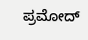ಪ್ರಮೋದ್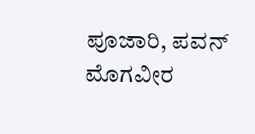ಪೂಜಾರಿ, ಪವನ್ ಮೊಗವೀರ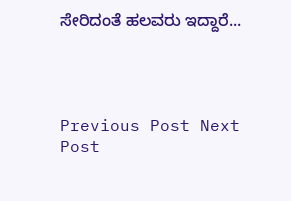ಸೇರಿದಂತೆ ಹಲವರು ಇದ್ದಾರೆ...




Previous Post Next Post